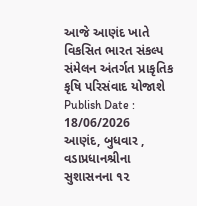આજે આણંદ ખાતે વિકસિત ભારત સંકલ્પ સંમેલન અંતર્ગત પ્રાકૃતિક કૃષિ પરિસંવાદ યોજાશે
Publish Date : 18/06/2026
આણંદ, બુધવાર , વડાપ્રધાનશ્રીના સુશાસનના ૧૨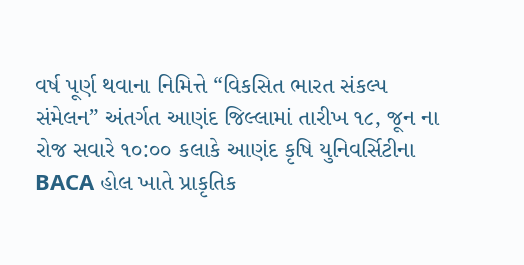વર્ષ પૂર્ણ થવાના નિમિત્તે “વિકસિત ભારત સંકલ્પ સંમેલન” અંતર્ગત આણંદ જિલ્લામાં તારીખ ૧૮, જૂન ના રોજ સવારે ૧૦:૦૦ કલાકે આણંદ કૃષિ યુનિવર્સિટીના BACA હોલ ખાતે પ્રાકૃતિક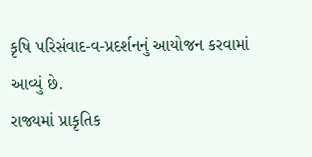કૃષિ પરિસંવાદ-વ-પ્રદર્શનનું આયોજન કરવામાં આવ્યું છે.
રાજ્યમાં પ્રાકૃતિક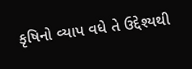કૃષિનો વ્યાપ વધે તે ઉદ્દેશ્યથી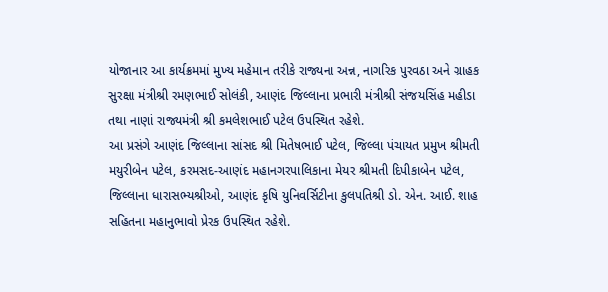યોજાનાર આ કાર્યક્રમમાં મુખ્ય મહેમાન તરીકે રાજ્યના અન્ન, નાગરિક પુરવઠા અને ગ્રાહક સુરક્ષા મંત્રીશ્રી રમણભાઈ સોલંકી, આણંદ જિલ્લાના પ્રભારી મંત્રીશ્રી સંજયસિંહ મહીડા તથા નાણાં રાજ્યમંત્રી શ્રી કમલેશભાઈ પટેલ ઉપસ્થિત રહેશે.
આ પ્રસંગે આણંદ જિલ્લાના સાંસદ શ્રી મિતેષભાઈ પટેલ, જિલ્લા પંચાયત પ્રમુખ શ્રીમતી મયુરીબેન પટેલ, કરમસદ-આણંદ મહાનગરપાલિકાના મેયર શ્રીમતી દિપીકાબેન પટેલ, જિલ્લાના ધારાસભ્યશ્રીઓ, આણંદ કૃષિ યુનિવર્સિટીના કુલપતિશ્રી ડો. એન. આઈ. શાહ સહિતના મહાનુભાવો પ્રેરક ઉપસ્થિત રહેશે.